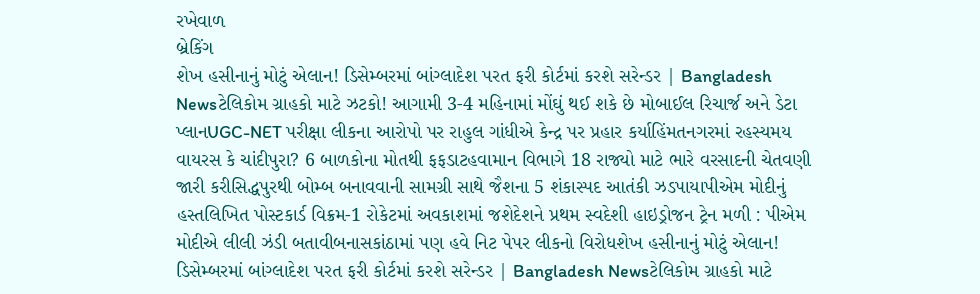રખેવાળ
બ્રેકિંગ
શેખ હસીનાનું મોટું એલાન! ડિસેમ્બરમાં બાંગ્લાદેશ પરત ફરી કોર્ટમાં કરશે સરેન્ડર | Bangladesh Newsટેલિકોમ ગ્રાહકો માટે ઝટકો! આગામી 3-4 મહિનામાં મોંઘું થઈ શકે છે મોબાઈલ રિચાર્જ અને ડેટા પ્લાનUGC-NET પરીક્ષા લીકના આરોપો પર રાહુલ ગાંધીએ કેન્દ્ર પર પ્રહાર કર્યાહિંમતનગરમાં રહસ્યમય વાયરસ કે ચાંદીપુરા? 6 બાળકોના મોતથી ફફડાટહવામાન વિભાગે 18 રાજ્યો માટે ભારે વરસાદની ચેતવણી જારી કરીસિદ્ધપુરથી બોમ્બ બનાવવાની સામગ્રી સાથે જૈશના 5 શંકાસ્પદ આતંકી ઝડપાયાપીએમ મોદીનું હસ્તલિખિત પોસ્ટકાર્ડ વિક્રમ-1 રોકેટમાં અવકાશમાં જશેદેશને પ્રથમ સ્વદેશી હાઇડ્રોજન ટ્રેન મળી : પીએમ મોદીએ લીલી ઝંડી બતાવીબનાસકાંઠામાં પણ હવે નિટ પેપર લીકનો વિરોધશેખ હસીનાનું મોટું એલાન! ડિસેમ્બરમાં બાંગ્લાદેશ પરત ફરી કોર્ટમાં કરશે સરેન્ડર | Bangladesh Newsટેલિકોમ ગ્રાહકો માટે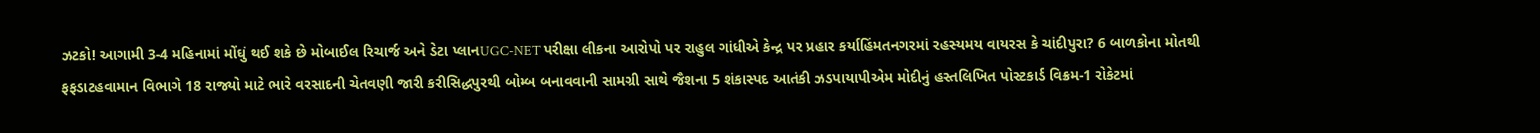ઝટકો! આગામી 3-4 મહિનામાં મોંઘું થઈ શકે છે મોબાઈલ રિચાર્જ અને ડેટા પ્લાનUGC-NET પરીક્ષા લીકના આરોપો પર રાહુલ ગાંધીએ કેન્દ્ર પર પ્રહાર કર્યાહિંમતનગરમાં રહસ્યમય વાયરસ કે ચાંદીપુરા? 6 બાળકોના મોતથી ફફડાટહવામાન વિભાગે 18 રાજ્યો માટે ભારે વરસાદની ચેતવણી જારી કરીસિદ્ધપુરથી બોમ્બ બનાવવાની સામગ્રી સાથે જૈશના 5 શંકાસ્પદ આતંકી ઝડપાયાપીએમ મોદીનું હસ્તલિખિત પોસ્ટકાર્ડ વિક્રમ-1 રોકેટમાં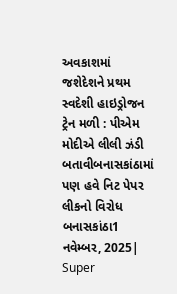અવકાશમાં જશેદેશને પ્રથમ સ્વદેશી હાઇડ્રોજન ટ્રેન મળી : પીએમ મોદીએ લીલી ઝંડી બતાવીબનાસકાંઠામાં પણ હવે નિટ પેપર લીકનો વિરોધ
બનાસકાંઠા1 નવેમ્બર, 2025| Super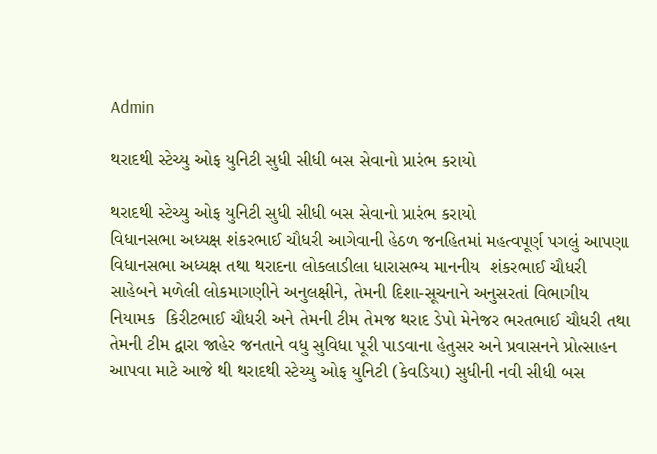Admin

થરાદથી સ્ટેચ્યુ ઓફ યુનિટી સુધી સીધી બસ સેવાનો પ્રારંભ કરાયો

થરાદથી સ્ટેચ્યુ ઓફ યુનિટી સુધી સીધી બસ સેવાનો પ્રારંભ કરાયો
વિધાનસભા અધ્યક્ષ શંકરભાઈ ચૌધરી આગેવાની હેઠળ જનહિતમાં મહત્વપૂર્ણ પગલું આપણા વિધાનસભા અધ્યક્ષ તથા થરાદના લોકલાડીલા ધારાસભ્ય માનનીય  શંકરભાઈ ચૌધરી સાહેબને મળેલી લોકમાગણીને અનુલક્ષીને, તેમની દિશા-સૂચનાને અનુસરતાં વિભાગીય નિયામક  કિરીટભાઈ ચૌધરી અને તેમની ટીમ તેમજ થરાદ ડેપો મેનેજર ભરતભાઈ ચૌધરી તથા તેમની ટીમ દ્વારા જાહેર જનતાને વધુ સુવિધા પૂરી પાડવાના હેતુસર અને પ્રવાસનને પ્રોત્સાહન આપવા માટે આજે થી થરાદથી સ્ટેચ્યુ ઓફ યુનિટી (કેવડિયા) સુધીની નવી સીધી બસ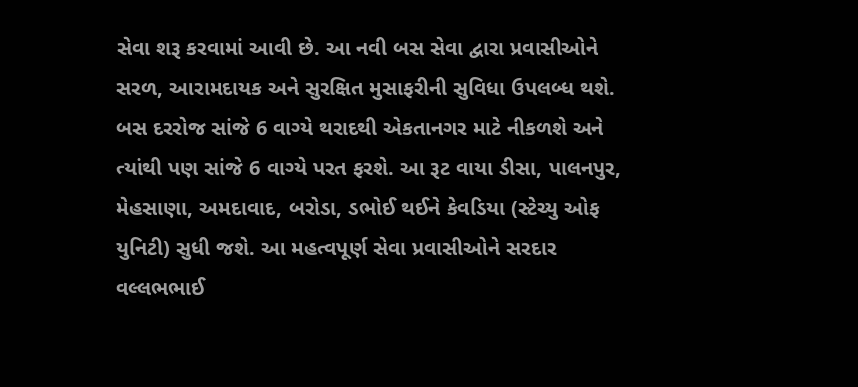સેવા શરૂ કરવામાં આવી છે. આ નવી બસ સેવા દ્વારા પ્રવાસીઓને સરળ, આરામદાયક અને સુરક્ષિત મુસાફરીની સુવિધા ઉપલબ્ધ થશે. બસ દરરોજ સાંજે 6 વાગ્યે થરાદથી એકતાનગર માટે નીકળશે અને ત્યાંથી પણ સાંજે 6 વાગ્યે પરત ફરશે. આ રૂટ વાયા ડીસા, પાલનપુર, મેહસાણા, અમદાવાદ, બરોડા, ડભોઈ થઈને કેવડિયા (સ્ટેચ્યુ ઓફ યુનિટી) સુધી જશે. આ મહત્વપૂર્ણ સેવા પ્રવાસીઓને સરદાર વલ્લભભાઈ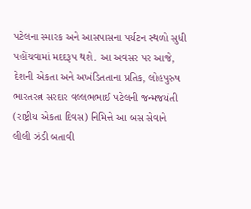પટેલના સ્મારક અને આસપાસના પર્યટન સ્થળો સુધી પહોંચવામાં મદદરૂપ થશે. આ અવસર પર આજે, દેશની એકતા અને અખંડિતતાના પ્રતિક, લોહપુરુષ ભારતરત્ન સરદાર વલ્લભભાઈ પટેલની જન્મજયંતી (રાષ્ટ્રીય એકતા દિવસ) નિમિત્તે આ બસ સેવાને લીલી ઝંડી બતાવી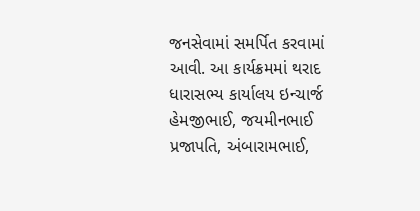જનસેવામાં સમર્પિત કરવામાં આવી. આ કાર્યક્રમમાં થરાદ ધારાસભ્ય કાર્યાલય ઇન્ચાર્જ હેમજીભાઈ, જયમીનભાઈ પ્રજાપતિ, અંબારામભાઈ,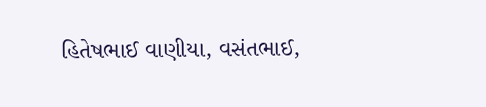હિતેષભાઈ વાણીયા, વસંતભાઈ,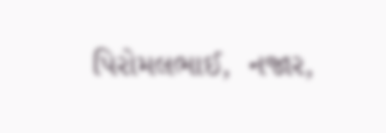પિરોમલભાઈ,  નજાર,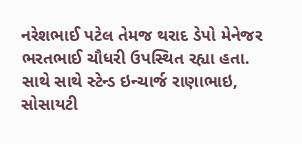નરેશભાઈ પટેલ તેમજ થરાદ ડેપો મેનેજર ભરતભાઈ ચૌધરી ઉપસ્થિત રહ્યા હતા. સાથે સાથે સ્ટેન્ડ ઇન્ચાર્જ રાણાભાઇ, સોસાયટી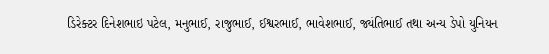ડિરેક્ટર દિનેશભાઇ પટેલ, મનુભાઈ, રાજુભાઈ, ઈશ્વરભાઈ, ભાવેશભાઈ, જ્યંતિભાઈ તથા અન્ય ડેપો યુનિયન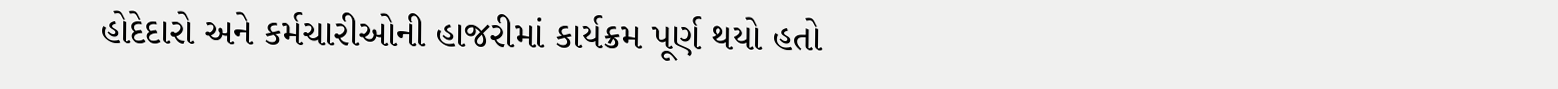હોદેદારો અને કર્મચારીઓની હાજરીમાં કાર્યક્રમ પૂર્ણ થયો હતો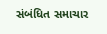સંબંધિત સમાચાર